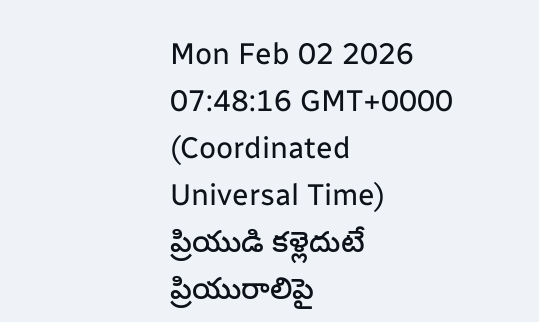Mon Feb 02 2026 07:48:16 GMT+0000 (Coordinated Universal Time)
ప్రియుడి కళ్లెదుటే ప్రియురాలిపై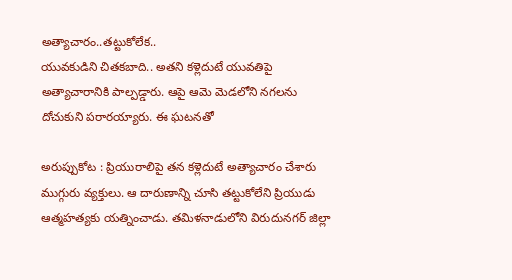అత్యాచారం..తట్టుకోలేక..
యువకుడిని చితకబాది.. అతని కళ్లెదుటే యువతిపై అత్యాచారానికి పాల్పడ్డారు. ఆపై ఆమె మెడలోని నగలను దోచుకుని పరారయ్యారు. ఈ ఘటనతో

అరుప్పుకోట : ప్రియురాలిపై తన కళ్లెదుటే అత్యాచారం చేశారు ముగ్గురు వ్యక్తులు. ఆ దారుణాన్ని చూసి తట్టుకోలేని ప్రియుడు ఆత్మహత్యకు యత్నించాడు. తమిళనాడులోని విరుదునగర్ జిల్లా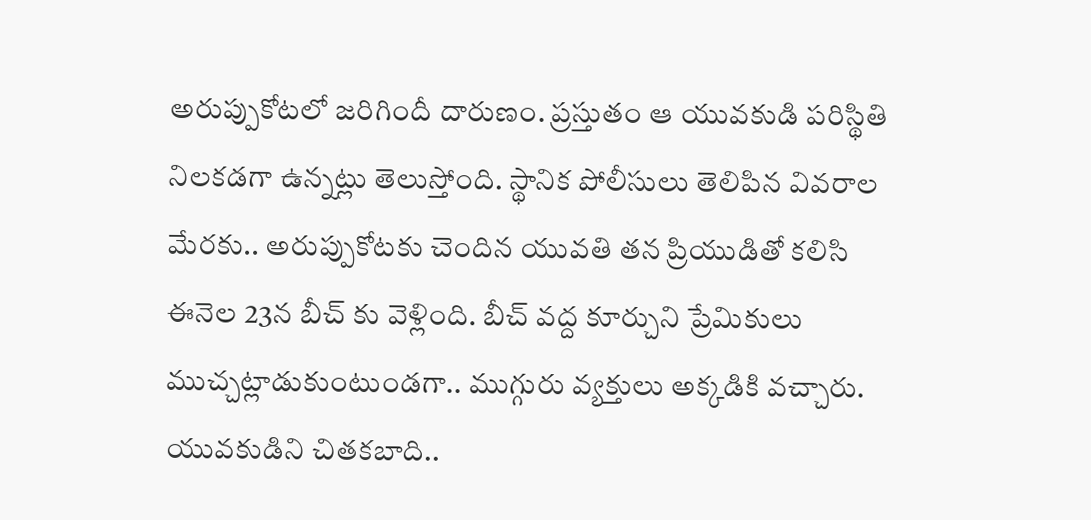అరుప్పుకోటలో జరిగిందీ దారుణం. ప్రస్తుతం ఆ యువకుడి పరిస్థితి నిలకడగా ఉన్నట్లు తెలుస్తోంది. స్థానిక పోలీసులు తెలిపిన వివరాల మేరకు.. అరుప్పుకోటకు చెందిన యువతి తన ప్రియుడితో కలిసి ఈనెల 23న బీచ్ కు వెళ్లింది. బీచ్ వద్ద కూర్చుని ప్రేమికులు ముచ్చట్లాడుకుంటుండగా.. ముగ్గురు వ్యక్తులు అక్కడికి వచ్చారు.
యువకుడిని చితకబాది..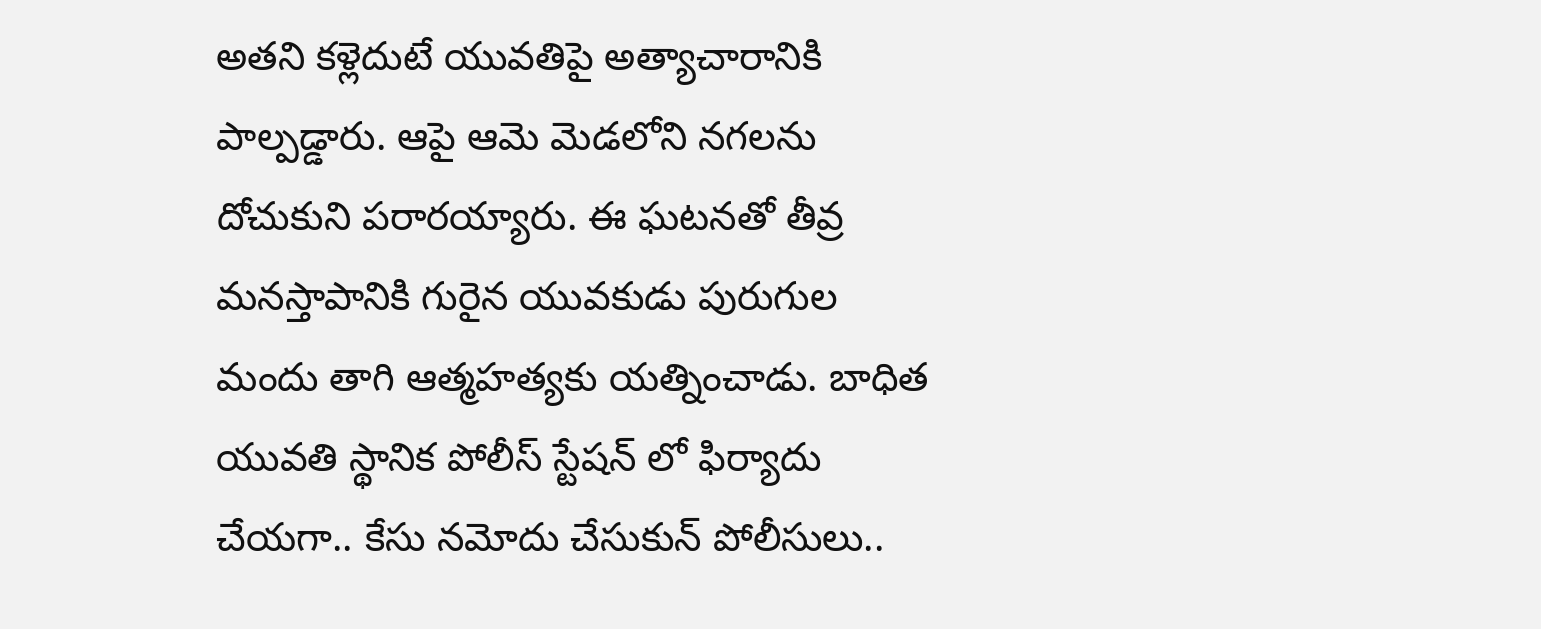అతని కళ్లెదుటే యువతిపై అత్యాచారానికి పాల్పడ్డారు. ఆపై ఆమె మెడలోని నగలను దోచుకుని పరారయ్యారు. ఈ ఘటనతో తీవ్ర మనస్తాపానికి గురైన యువకుడు పురుగుల మందు తాగి ఆత్మహత్యకు యత్నించాడు. బాధిత యువతి స్థానిక పోలీస్ స్టేషన్ లో ఫిర్యాదు చేయగా.. కేసు నమోదు చేసుకున్ పోలీసులు..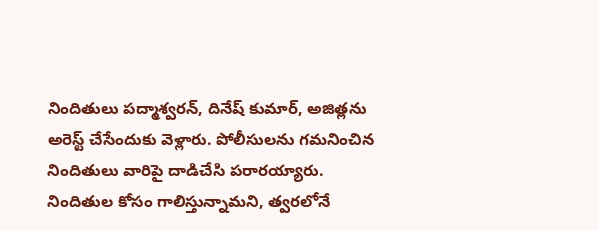నిందితులు పద్మాశ్వరన్, దినేష్ కుమార్, అజిత్లను అరెస్ట్ చేసేందుకు వెళ్లారు. పోలీసులను గమనించిన నిందితులు వారిపై దాడిచేసి పరారయ్యారు. నిందితుల కోసం గాలిస్తున్నామని, త్వరలోనే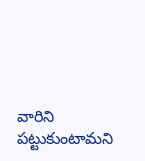వారిని పట్టుకుంటామని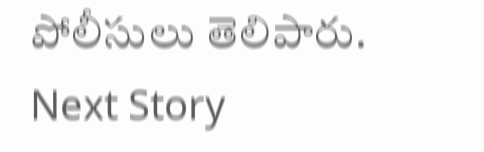పోలీసులు తెలిపారు.
Next Story